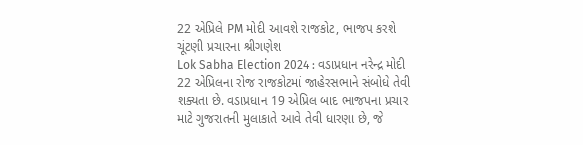22 એપ્રિલે PM મોદી આવશે રાજકોટ, ભાજપ કરશે ચૂંટણી પ્રચારના શ્રીગણેશ
Lok Sabha Election 2024 : વડાપ્રધાન નરેન્દ્ર મોદી 22 એપ્રિલના રોજ રાજકોટમાં જાહેરસભાને સંબોધે તેવી શક્યતા છે. વડાપ્રધાન 19 એપ્રિલ બાદ ભાજપના પ્રચાર માટે ગુજરાતની મુલાકાતે આવે તેવી ધારણા છે, જે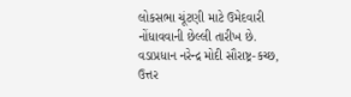લોકસભા ચૂંટણી માટે ઉમેદવારી નોંધાવવાની છેલ્લી તારીખ છે.
વડાપ્રધાન નરેન્દ્ર મોદી સૌરાષ્ટ્ર-કચ્છ, ઉત્તર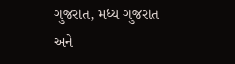ગુજરાત, મધ્ય ગુજરાત અને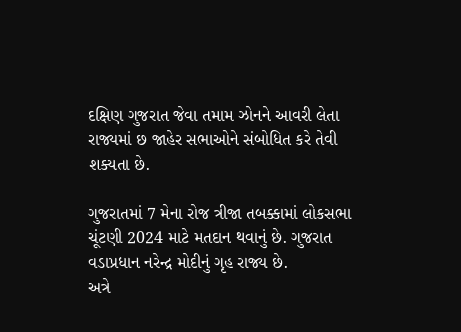દક્ષિણ ગુજરાત જેવા તમામ ઝોનને આવરી લેતા રાજ્યમાં છ જાહેર સભાઓને સંબોધિત કરે તેવી શક્યતા છે.

ગુજરાતમાં 7 મેના રોજ ત્રીજા તબક્કામાં લોકસભા ચૂંટણી 2024 માટે મતદાન થવાનું છે. ગુજરાત વડાપ્રધાન નરેન્દ્ર મોદીનું ગૃહ રાજ્ય છે.
અત્રે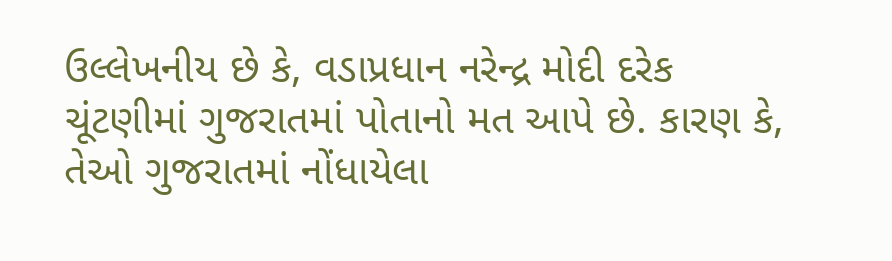ઉલ્લેખનીય છે કે, વડાપ્રધાન નરેન્દ્ર મોદી દરેક ચૂંટણીમાં ગુજરાતમાં પોતાનો મત આપે છે. કારણ કે, તેઓ ગુજરાતમાં નોંધાયેલા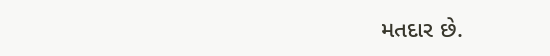મતદાર છે.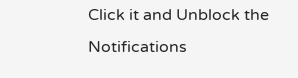Click it and Unblock the Notifications